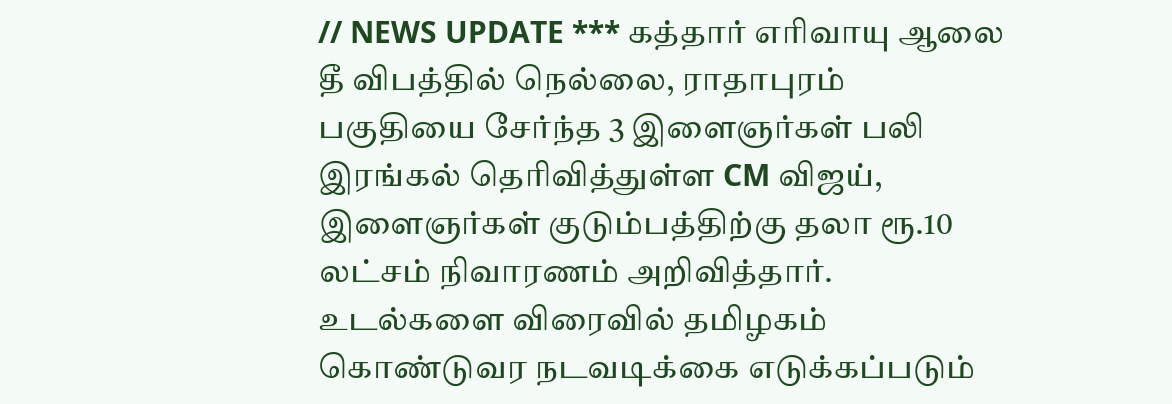// NEWS UPDATE *** கத்தார் எரிவாயு ஆலை தீ விபத்தில் நெல்லை, ராதாபுரம் பகுதியை சேர்ந்த 3 இளைஞர்கள் பலி இரங்கல் தெரிவித்துள்ள CM விஜய், இளைஞர்கள் குடும்பத்திற்கு தலா ரூ.10 லட்சம் நிவாரணம் அறிவித்தார். உடல்களை விரைவில் தமிழகம் கொண்டுவர நடவடிக்கை எடுக்கப்படும்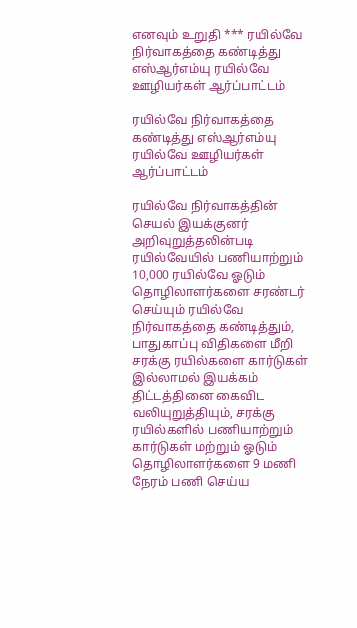எனவும் உறுதி *** ரயில்வே நிர்வாகத்தை கண்டித்து எஸ்ஆர்எம்யு ரயில்வே ஊழியர்கள் ஆர்ப்பாட்டம்

ரயில்வே நிர்வாகத்தை கண்டித்து எஸ்ஆர்எம்யு ரயில்வே ஊழியர்கள் ஆர்ப்பாட்டம்

ரயில்வே நிர்வாகத்தின் செயல் இயக்குனர் அறிவுறுத்தலின்படி ரயில்வேயில் பணியாற்றும் 10,000 ரயில்வே ஓடும் தொழிலாளர்களை சரண்டர் செய்யும் ரயில்வே நிர்வாகத்தை கண்டித்தும், பாதுகாப்பு விதிகளை மீறி சரக்கு ரயில்களை கார்டுகள் இல்லாமல் இயக்கம் திட்டத்தினை கைவிட வலியுறுத்தியும், சரக்கு ரயில்களில் பணியாற்றும் கார்டுகள் மற்றும் ஓடும் தொழிலாளர்களை 9 மணி நேரம் பணி செய்ய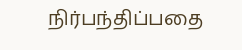நிர்பந்திப்பதை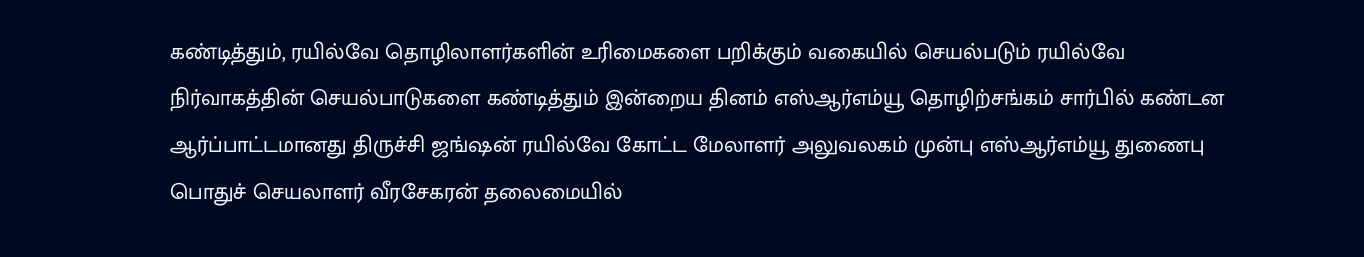கண்டித்தும், ரயில்வே தொழிலாளர்களின் உரிமைகளை பறிக்கும் வகையில் செயல்படும் ரயில்வே நிர்வாகத்தின் செயல்பாடுகளை கண்டித்தும் இன்றைய தினம் எஸ்ஆர்எம்யூ தொழிற்சங்கம் சார்பில் கண்டன ஆர்ப்பாட்டமானது திருச்சி ஜங்ஷன் ரயில்வே கோட்ட மேலாளர் அலுவலகம் முன்பு எஸ்ஆர்எம்யூ துணைபு பொதுச் செயலாளர் வீரசேகரன் தலைமையில்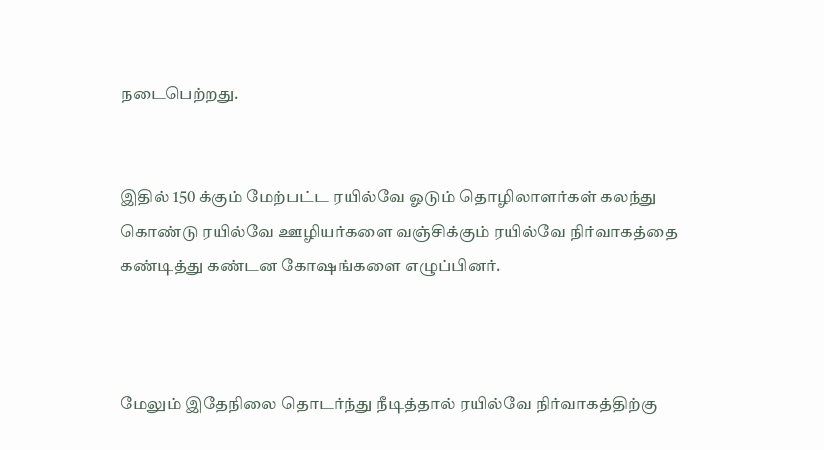நடைபெற்றது.


இதில் 150 க்கும் மேற்பட்ட ரயில்வே ஓடும் தொழிலாளர்கள் கலந்து கொண்டு ரயில்வே ஊழியர்களை வஞ்சிக்கும் ரயில்வே நிர்வாகத்தை கண்டித்து கண்டன கோஷங்களை எழுப்பினர்.



மேலும் இதேநிலை தொடர்ந்து நீடித்தால் ரயில்வே நிர்வாகத்திற்கு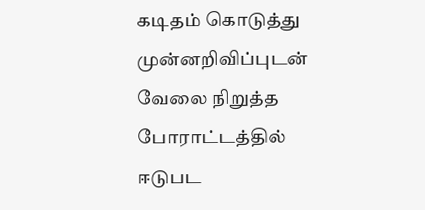கடிதம் கொடுத்து முன்னறிவிப்புடன் வேலை நிறுத்த போராட்டத்தில் ஈடுபட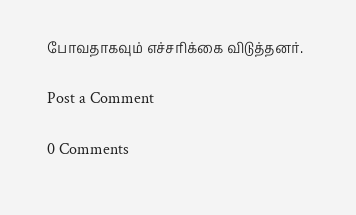போவதாகவும் எச்சரிக்கை விடுத்தனர்.

Post a Comment

0 Comments